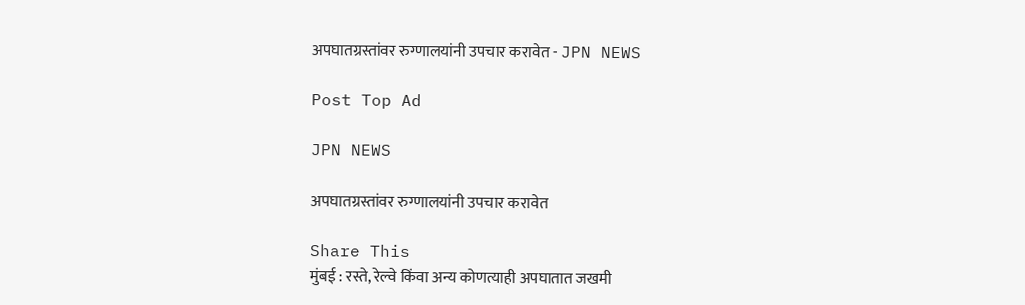अपघातग्रस्तांवर रुग्णालयांनी उपचार करावेत - JPN NEWS

Post Top Ad

JPN NEWS

अपघातग्रस्तांवर रुग्णालयांनी उपचार करावेत

Share This
मुंबई : रस्ते, रेल्वे किंवा अन्य कोणत्याही अपघातात जखमी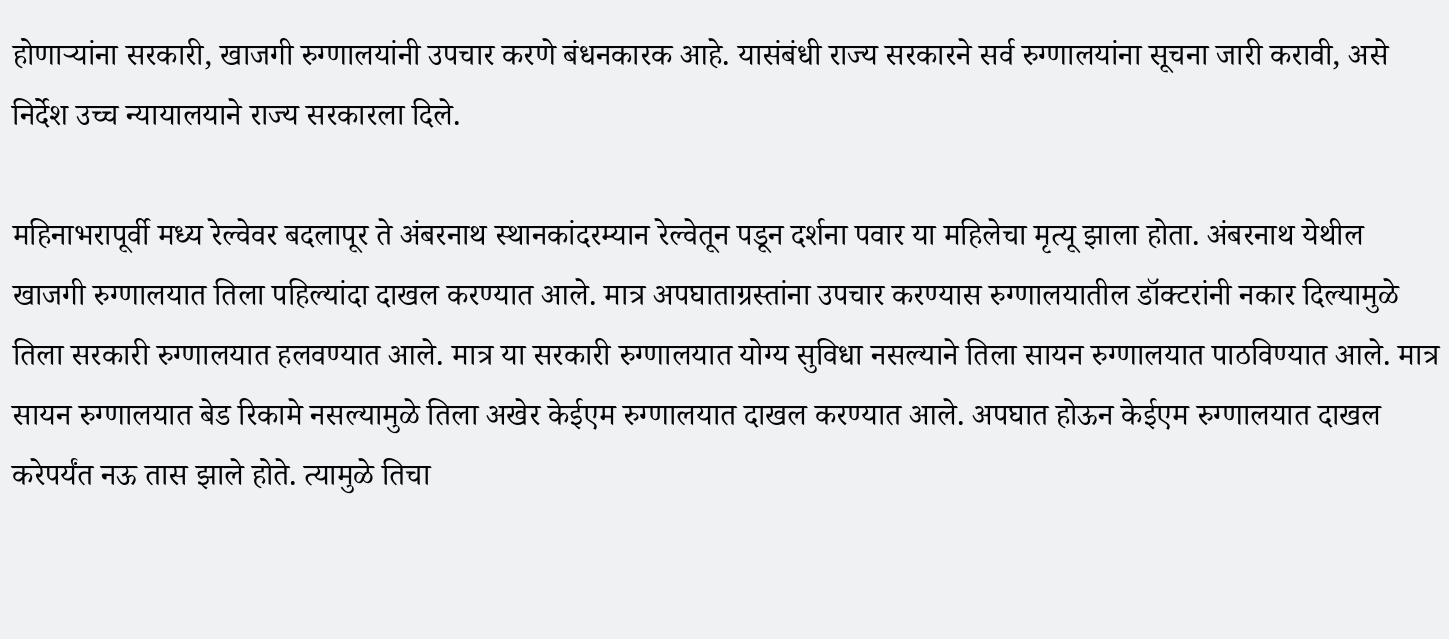होणार्‍यांना सरकारी, खाजगी रुग्णालयांनी उपचार करणे बंधनकारक आहे. यासंबंधी राज्य सरकारने सर्व रुग्णालयांना सूचना जारी करावी, असे निर्देश उच्च न्यायालयाने राज्य सरकारला दिले.

महिनाभरापूर्वी मध्य रेल्वेवर बदलापूर ते अंबरनाथ स्थानकांदरम्यान रेल्वेतून पडून दर्शना पवार या महिलेचा मृत्यू झाला होता. अंबरनाथ येथील खाजगी रुग्णालयात तिला पहिल्यांदा दाखल करण्यात आले. मात्र अपघाताग्रस्तांना उपचार करण्यास रुग्णालयातील डॉक्टरांनी नकार दिल्यामुळे तिला सरकारी रुग्णालयात हलवण्यात आले. मात्र या सरकारी रुग्णालयात योग्य सुविधा नसल्याने तिला सायन रुग्णालयात पाठविण्यात आले. मात्र सायन रुग्णालयात बेड रिकामे नसल्यामुळे तिला अखेर केईएम रुग्णालयात दाखल करण्यात आले. अपघात होऊन केईएम रुग्णालयात दाखल करेपर्यंत नऊ तास झाले होते. त्यामुळे तिचा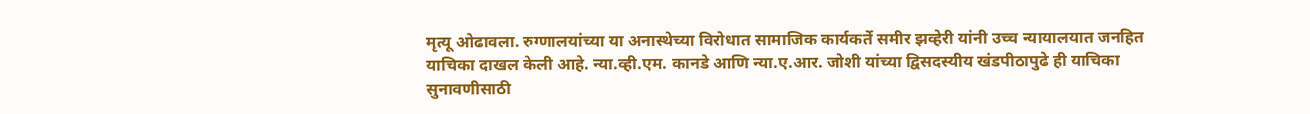मृत्यू ओढावला. रुग्णालयांच्या या अनास्थेच्या विरोधात सामाजिक कार्यकर्ते समीर झव्हेरी यांनी उच्च न्यायालयात जनहित याचिका दाखल केली आहे. न्या.व्ही.एम. कानडे आणि न्या.ए.आर. जोशी यांच्या द्विसदस्यीय खंडपीठापुढे ही याचिका सुनावणीसाठी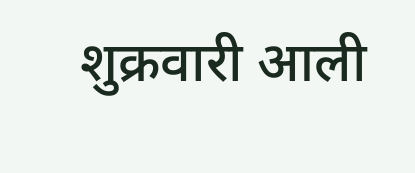शुक्रवारी आली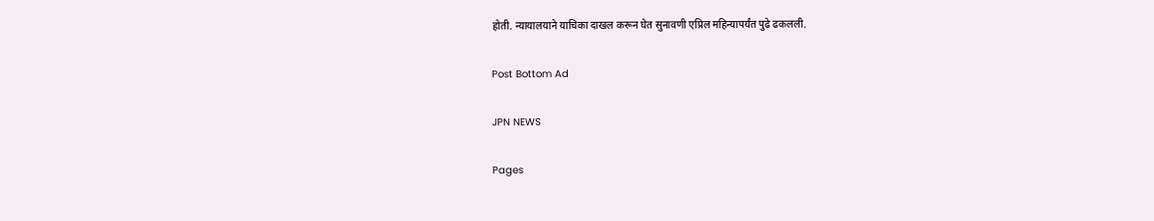होती. न्यायालयाने याचिका दाखल करून घेत सुनावणी एप्रिल महिन्यापर्यंत पुढे ढकलली.

Post Bottom Ad

JPN NEWS

Pages